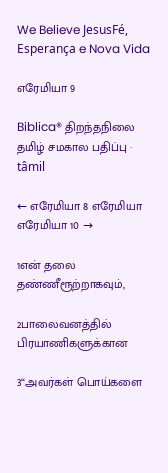We Believe JesusFé, Esperança e Nova Vida

எரேமியா 9

Biblica® திறந்தநிலை தமிழ் சமகால பதிப்பு · tâmil

← எரேமியா 8 எரேமியா எரேமியா 10 →

1என் தலை தண்ணீரூற்றாகவும்,

2பாலைவனத்தில் பிரயாணிகளுக்கான

3“அவர்கள் பொய்களை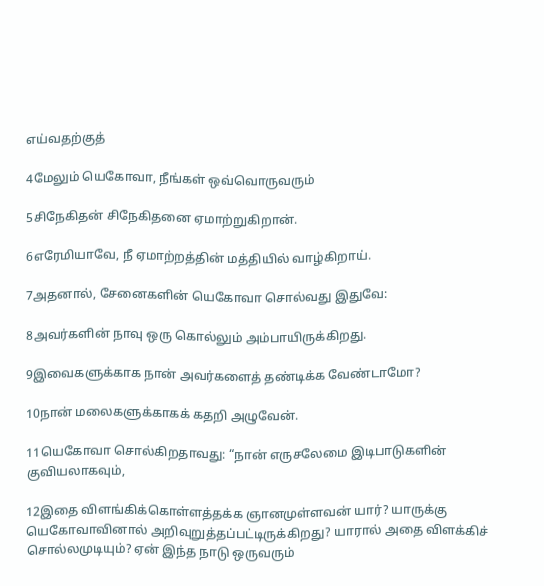எய்வதற்குத்

4மேலும் யெகோவா, நீங்கள் ஒவ்வொருவரும்

5சிநேகிதன் சிநேகிதனை ஏமாற்றுகிறான்.

6எரேமியாவே, நீ ஏமாற்றத்தின் மத்தியில் வாழ்கிறாய்.

7அதனால், சேனைகளின் யெகோவா சொல்வது இதுவே:

8அவர்களின் நாவு ஒரு கொல்லும் அம்பாயிருக்கிறது.

9இவைகளுக்காக நான் அவர்களைத் தண்டிக்க வேண்டாமோ?

10நான் மலைகளுக்காகக் கதறி அழுவேன்.

11யெகோவா சொல்கிறதாவது: “நான் எருசலேமை இடிபாடுகளின் குவியலாகவும்,

12இதை விளங்கிக்கொள்ளத்தக்க ஞானமுள்ளவன் யார்? யாருக்கு யெகோவாவினால் அறிவுறுத்தப்பட்டிருக்கிறது? யாரால் அதை விளக்கிச் சொல்லமுடியும்? ஏன் இந்த நாடு ஒருவரும்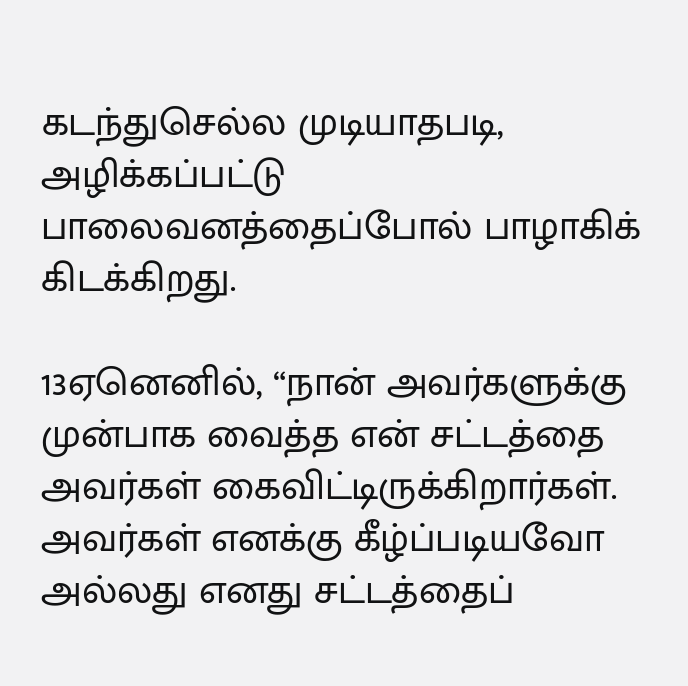கடந்துசெல்ல முடியாதபடி, அழிக்கப்பட்டு பாலைவனத்தைப்போல் பாழாகிக் கிடக்கிறது.

13ஏனெனில், “நான் அவர்களுக்கு முன்பாக வைத்த என் சட்டத்தை அவர்கள் கைவிட்டிருக்கிறார்கள். அவர்கள் எனக்கு கீழ்ப்படியவோ அல்லது எனது சட்டத்தைப்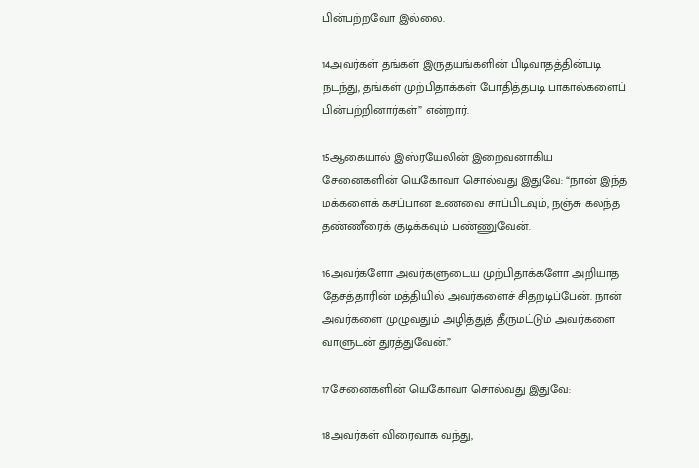பின்பற்றவோ இல்லை.

14அவர்கள் தங்கள் இருதயங்களின் பிடிவாதத்தின்படி நடந்து, தங்கள் முற்பிதாக்கள் போதித்தபடி பாகால்களைப் பின்பற்றினார்கள்” என்றார்.

15ஆகையால் இஸ்ரயேலின் இறைவனாகிய சேனைகளின் யெகோவா சொல்வது இதுவே: “நான் இந்த மக்களைக் கசப்பான உணவை சாப்பிடவும், நஞ்சு கலந்த தண்ணீரைக் குடிக்கவும் பண்ணுவேன்.

16அவர்களோ அவர்களுடைய முற்பிதாக்களோ அறியாத தேசத்தாரின் மத்தியில் அவர்களைச் சிதறடிப்பேன். நான் அவர்களை முழுவதும் அழித்துத் தீருமட்டும் அவர்களை வாளுடன் துரத்துவேன்.”

17சேனைகளின் யெகோவா சொல்வது இதுவே:

18அவர்கள் விரைவாக வந்து,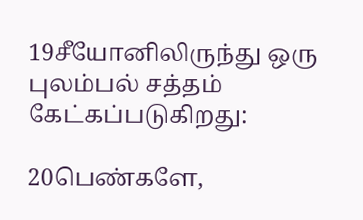19சீயோனிலிருந்து ஒரு புலம்பல் சத்தம் கேட்கப்படுகிறது:

20பெண்களே,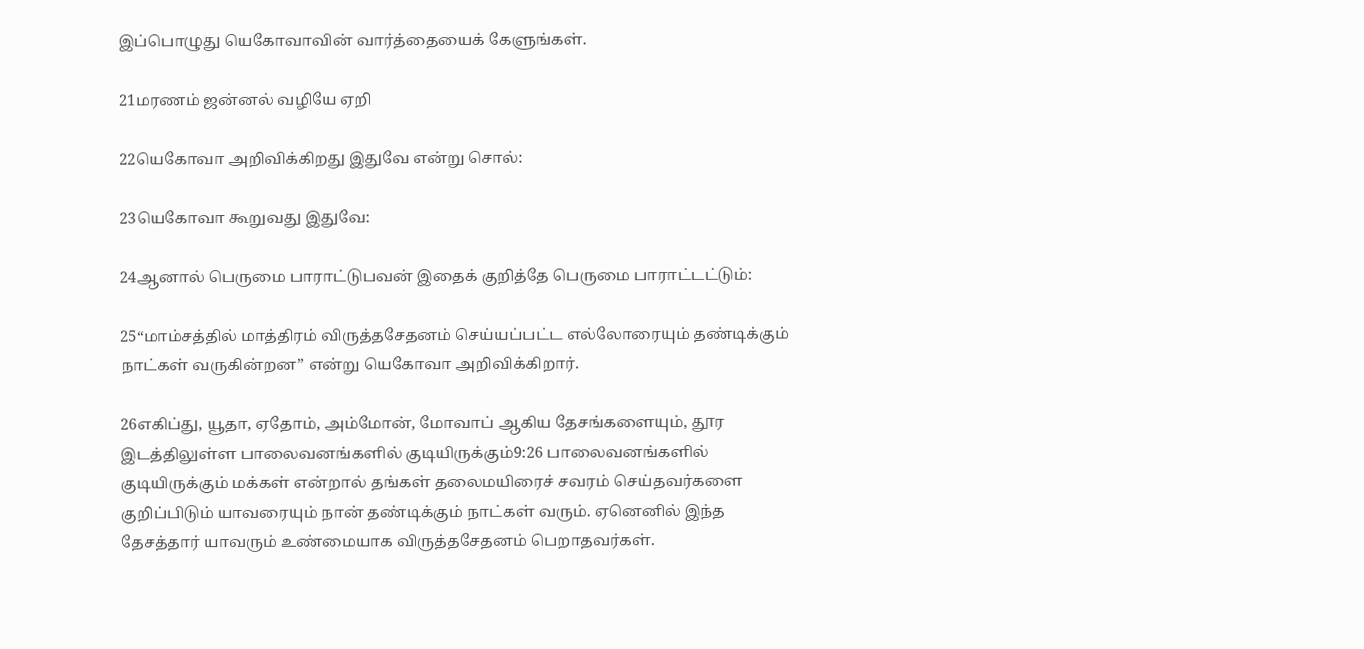இப்பொழுது யெகோவாவின் வார்த்தையைக் கேளுங்கள்.

21மரணம் ஜன்னல் வழியே ஏறி

22யெகோவா அறிவிக்கிறது இதுவே என்று சொல்:

23யெகோவா கூறுவது இதுவே:

24ஆனால் பெருமை பாராட்டுபவன் இதைக் குறித்தே பெருமை பாராட்டட்டும்:

25“மாம்சத்தில் மாத்திரம் விருத்தசேதனம் செய்யப்பட்ட எல்லோரையும் தண்டிக்கும் நாட்கள் வருகின்றன” என்று யெகோவா அறிவிக்கிறார்.

26எகிப்து, யூதா, ஏதோம், அம்மோன், மோவாப் ஆகிய தேசங்களையும், தூர இடத்திலுள்ள பாலைவனங்களில் குடியிருக்கும்9:26 பாலைவனங்களில் குடியிருக்கும் மக்கள் என்றால் தங்கள் தலைமயிரைச் சவரம் செய்தவர்களை குறிப்பிடும் யாவரையும் நான் தண்டிக்கும் நாட்கள் வரும். ஏனெனில் இந்த தேசத்தார் யாவரும் உண்மையாக விருத்தசேதனம் பெறாதவர்கள்.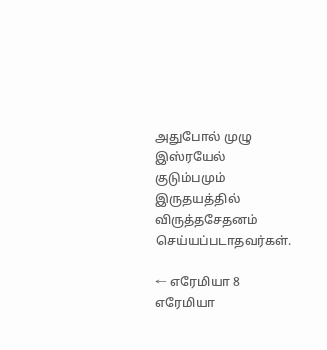அதுபோல் முழு இஸ்ரயேல் குடும்பமும் இருதயத்தில் விருத்தசேதனம் செய்யப்படாதவர்கள்.

← எரேமியா 8 எரேமியா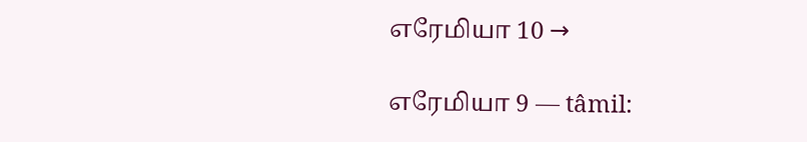எரேமியா 10 →

எரேமியா 9 — tâmil: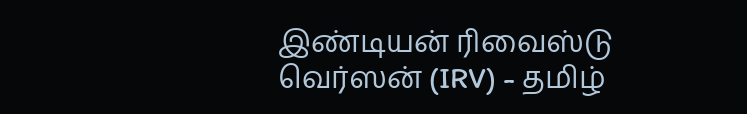இண்டியன் ரிவைஸ்டு வெர்ஸன் (IRV) - தமிழ்